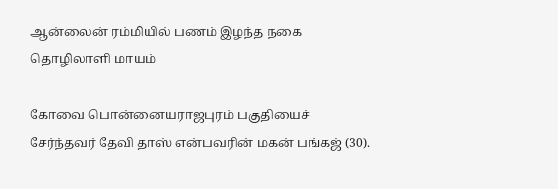ஆன்லைன் ரம்மியில் பணம் இழந்த நகை தொழிலாளி மாயம்

கோவை பொன்னையராஜபுரம் பகுதியைச் சேர்ந்தவர் தேவி தாஸ் என்பவரின் மகன் பங்கஜ் (30).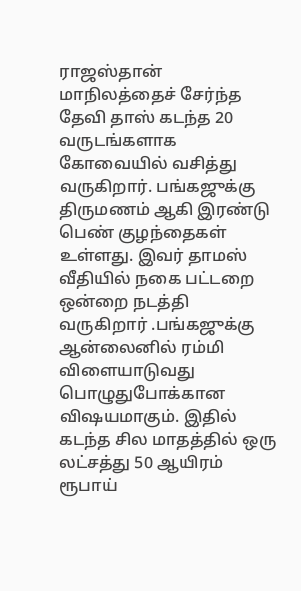ராஜஸ்தான் மாநிலத்தைச் சேர்ந்த தேவி தாஸ் கடந்த 20 வருடங்களாக கோவையில் வசித்து வருகிறார். பங்கஜுக்கு திருமணம் ஆகி இரண்டு பெண் குழந்தைகள் உள்ளது. இவர் தாமஸ் வீதியில் நகை பட்டறை ஒன்றை நடத்தி வருகிறார் .பங்கஜுக்கு ஆன்லைனில் ரம்மி விளையாடுவது பொழுதுபோக்கான விஷயமாகும். இதில் கடந்த சில மாதத்தில் ஒரு லட்சத்து 50 ஆயிரம் ரூபாய்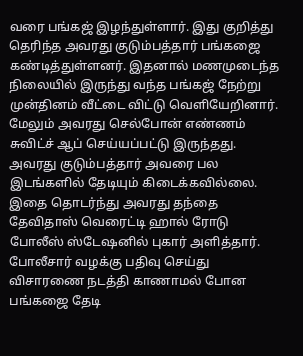வரை பங்கஜ் இழந்துள்ளார். இது குறித்து தெரிந்த அவரது குடும்பத்தார் பங்கஜை கண்டித்துள்ளனர். இதனால் மணமுடைந்த நிலையில் இருந்து வந்த பங்கஜ் நேற்று முன்தினம் வீட்டை விட்டு வெளியேறினார். மேலும் அவரது செல்போன் எண்ணம் சுவிட்ச் ஆப் செய்யப்பட்டு இருந்தது. அவரது குடும்பத்தார் அவரை பல இடங்களில் தேடியும் கிடைக்கவில்லை. இதை தொடர்ந்து அவரது தந்தை தேவிதாஸ் வெரைட்டி ஹால் ரோடு போலீஸ் ஸ்டேஷனில் புகார் அளித்தார். போலீசார் வழக்கு பதிவு செய்து விசாரணை நடத்தி காணாமல் போன பங்கஜை தேடி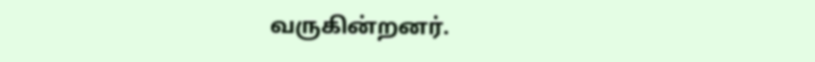வருகின்றனர்.